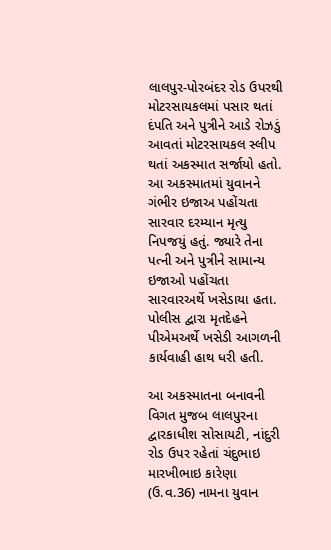લાલપુર-પોરબંદર રોડ ઉપરથી મોટરસાયકલમાં પસાર થતાં દંપતિ અને પુત્રીને આડે રોઝડું આવતાં મોટરસાયકલ સ્લીપ થતાં અકસ્માત સર્જાયો હતો. આ અકસ્માતમાં યુવાનને ગંભીર ઇજાઅ પહોંચતા સારવાર દરમ્યાન મૃત્યુ નિપજયું હતું. જ્યારે તેના પત્ની અને પુત્રીને સામાન્ય ઇજાઓ પહોંચતા સારવારઅર્થે ખસેડાયા હતા. પોલીસ દ્વારા મૃતદેહને પીએમઅર્થે ખસેડી આગળની કાર્યવાહી હાથ ધરી હતી.

આ અકસ્માતના બનાવની વિગત મુજબ લાલપુરના દ્વારકાધીશ સોસાયટી, નાંદુરી રોડ ઉપર રહેતાં ચંદુભાઇ મારખીભાઇ કારેણા (ઉ.વ.36) નામના યુવાન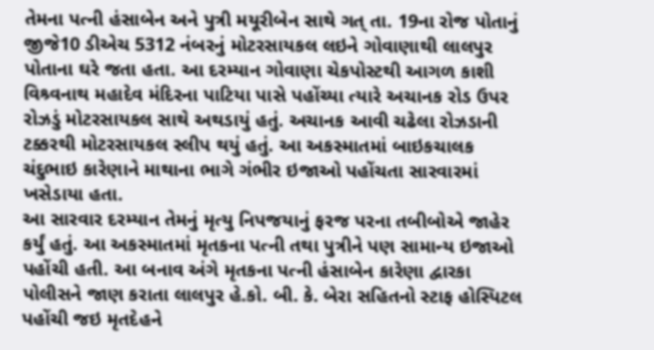તેમના પત્ની હંસાબેન અને પુત્રી મયૂરીબેન સાથે ગત્ તા. 19ના રોજ પોતાનું જીજે10 ડીએચ 5312 નંબરનું મોટરસાયકલ લઇને ગોવાણાથી લાલપુર પોતાના ઘરે જતા હતા. આ દરમ્યાન ગોવાણા ચેકપોસ્ટથી આગળ કાશી વિશ્ર્વનાથ મહાદેવ મંદિરના પાટિયા પાસે પહોંચ્યા ત્યારે અચાનક રોડ ઉપર રોઝડું મોટરસાયકલ સાથે અથડાયું હતું. અચાનક આવી ચઢેલા રોઝડાની ટક્કરથી મોટરસાયકલ સ્લીપ થયું હતું. આ અકસ્માતમાં બાઇકચાલક ચંદુભાઇ કારેણાને માથાના ભાગે ગંભીર ઇજાઓ પહોંચતા સારવારમાં ખસેડાયા હતા.
આ સારવાર દરમ્યાન તેમનું મૃત્યુ નિપજયાનું ફરજ પરના તબીબોએ જાહેર કર્યું હતું. આ અકસ્માતમાં મૃતકના પત્ની તથા પુત્રીને પણ સામાન્ય ઇજાઓ પહોંચી હતી. આ બનાવ અંગે મૃતકના પત્ની હંસાબેન કારેણા દ્વારકા પોલીસને જાણ કરાતા લાલપુર હે.કો. બી. કે. બેરા સહિતનો સ્ટાફ હોસ્પિટલ પહોંચી જઇ મૃતદેહને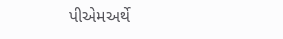પીએમઅર્થે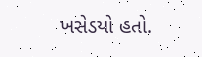ખસેડયો હતો.